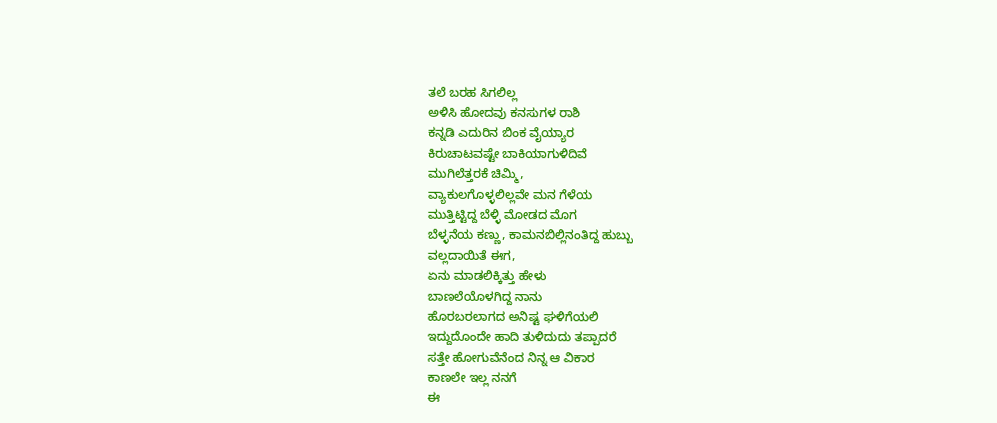ತಲೆ ಬರಹ ಸಿಗಲಿಲ್ಲ
ಅಳಿಸಿ ಹೋದವು ಕನಸುಗಳ ರಾಶಿ
ಕನ್ನಡಿ ಎದುರಿನ ಬಿಂಕ ವೈಯ್ಯಾರ
ಕಿರುಚಾಟವಷ್ಟೇ ಬಾಕಿಯಾಗುಳಿದಿವೆ
ಮುಗಿಲೆತ್ತರಕೆ ಚಿಮ್ಮಿ,
ವ್ಯಾಕುಲಗೊಳ್ಳಲಿಲ್ಲವೇ ಮನ ಗೆಳೆಯ
ಮುತ್ತಿಟ್ಟಿದ್ದ ಬೆಳ್ಳಿ ಮೋಡದ ಮೊಗ
ಬೆಳ್ಳನೆಯ ಕಣ್ಣು, ಕಾಮನಬಿಲ್ಲಿನಂತಿದ್ದ ಹುಬ್ಬು
ವಲ್ಲದಾಯಿತೆ ಈಗ,
ಏನು ಮಾಡಲಿಕ್ಕಿತ್ತು ಹೇಳು
ಬಾಣಲೆಯೊಳಗಿದ್ದ ನಾನು
ಹೊರಬರಲಾಗದ ಅನಿಷ್ಟ ಘಳಿಗೆಯಲಿ
ಇದ್ದುದೊಂದೇ ಹಾದಿ ತುಳಿದುದು ತಪ್ಪಾದರೆ
ಸತ್ತೇ ಹೋಗುವೆನೆಂದ ನಿನ್ನ ಆ ವಿಕಾರ
ಕಾಣಲೇ ಇಲ್ಲ ನನಗೆ
ಈ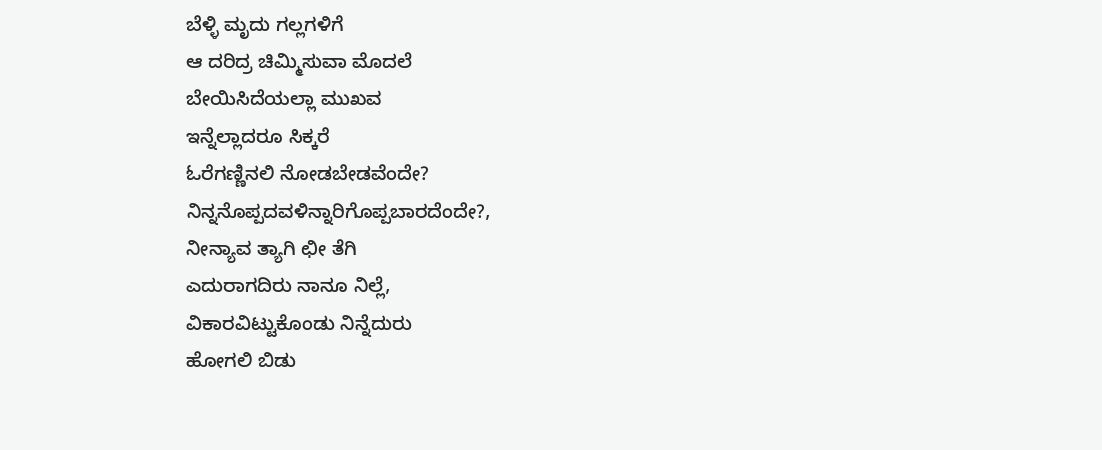ಬೆಳ್ಳಿ ಮೃದು ಗಲ್ಲಗಳಿಗೆ
ಆ ದರಿದ್ರ ಚಿಮ್ಮಿಸುವಾ ಮೊದಲೆ
ಬೇಯಿಸಿದೆಯಲ್ಲಾ ಮುಖವ
ಇನ್ನೆಲ್ಲಾದರೂ ಸಿಕ್ಕರೆ
ಓರೆಗಣ್ಣಿನಲಿ ನೋಡಬೇಡವೆಂದೇ?
ನಿನ್ನನೊಪ್ಪದವಳಿನ್ನಾರಿಗೊಪ್ಪಬಾರದೆಂದೇ?,
ನೀನ್ಯಾವ ತ್ಯಾಗಿ ಛೀ ತೆಗಿ
ಎದುರಾಗದಿರು ನಾನೂ ನಿಲ್ಲೆ,
ವಿಕಾರವಿಟ್ಟುಕೊಂಡು ನಿನ್ನೆದುರು
ಹೋಗಲಿ ಬಿಡು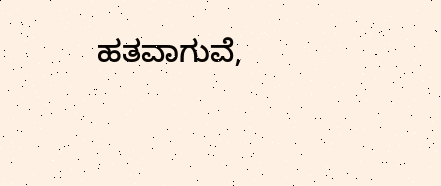ಹತವಾಗುವೆ,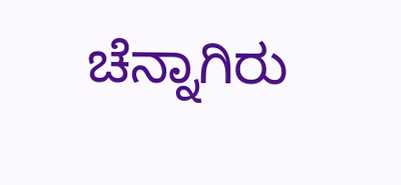ಚೆನ್ನಾಗಿರು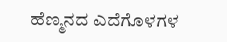ಹೆಣ್ಮನದ ಎದೆಗೊಳಗಳ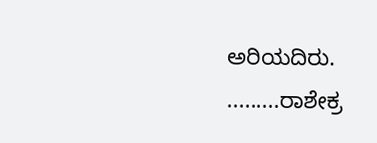ಅರಿಯದಿರು.
.........ರಾಶೇಕ್ರ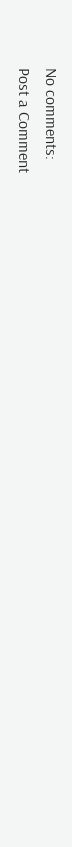No comments:
Post a Comment